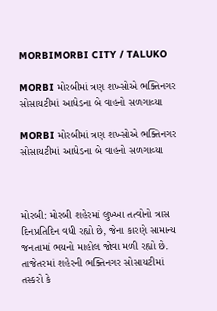MORBIMORBI CITY / TALUKO

MORBI મોરબીમાં ત્રણ શખ્સોએ ભક્તિનગર સોસાયટીમાં આધેડના બે વાહનો સળગાવ્યા

MORBI મોરબીમાં ત્રણ શખ્સોએ ભક્તિનગર સોસાયટીમાં આધેડના બે વાહનો સળગાવ્યા



મોરબી: મોરબી શહેરમાં લુખ્ખા તત્વોનો ત્રાસ દિનપ્રતિદિન વધી રહ્યો છે, જેના કારણે સામાન્ય જનતામાં ભયનો માહોલ જોવા મળી રહ્યો છે. તાજેતરમાં શહેરની ભક્તિનગર સોસાયટીમાં તસ્કરો કે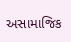અસામાજિક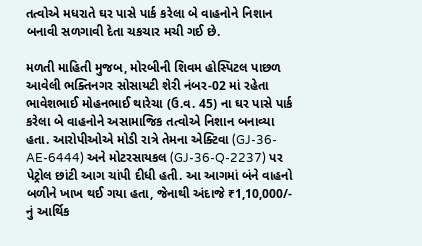તત્વોએ મધરાતે ઘર પાસે પાર્ક કરેલા બે વાહનોને નિશાન બનાવી સળગાવી દેતા ચકચાર મચી ગઈ છે.

મળતી માહિતી મુજબ, મોરબીની શિવમ હોસ્પિટલ પાછળ આવેલી ભક્તિનગર સોસાયટી શેરી નંબર-02 માં રહેતા ભાવેશભાઈ મોહનભાઈ થારેચા (ઉ.વ. 45) ના ઘર પાસે પાર્ક કરેલા બે વાહનોને અસામાજિક તત્વોએ નિશાન બનાવ્યા હતા. આરોપીઓએ મોડી રાત્રે તેમના એક્ટિવા (GJ-36-AE-6444) અને મોટરસાયકલ (GJ-36-Q-2237) પર પેટ્રોલ છાંટી આગ ચાંપી દીધી હતી. આ આગમાં બંને વાહનો બળીને ખાખ થઈ ગયા હતા, જેનાથી અંદાજે ₹1,10,000/- નું આર્થિક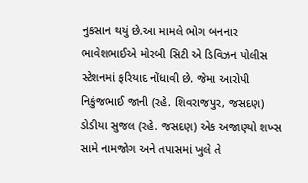નુકસાન થયું છે.આ મામલે ભોગ બનનાર ભાવેશભાઈએ મોરબી સિટી એ ડિવિઝન પોલીસ સ્ટેશનમાં ફરિયાદ નોંધાવી છે. જેમા આરોપી નિકુંજભાઈ જાની (રહે. શિવરાજપુર, જસદણ) ડોડીયા સુજલ (રહે. જસદણ) એક અજાણ્યો શખ્સ સામે નામજોગ અને તપાસમાં ખુલે તે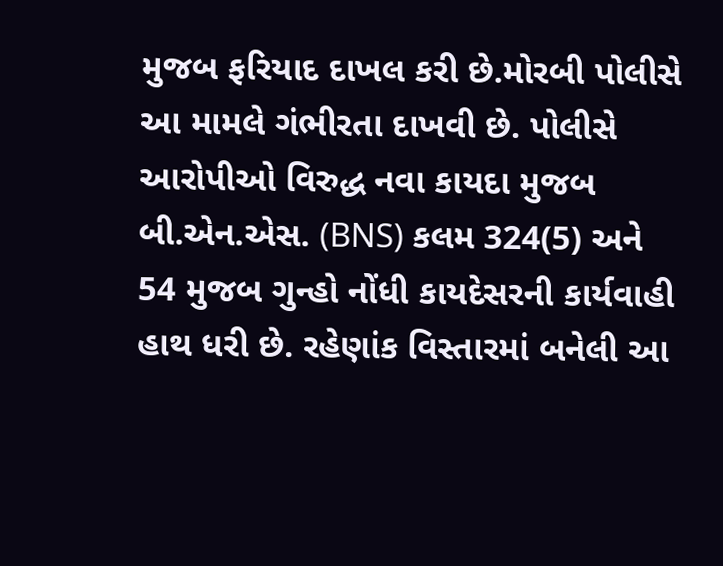મુજબ ફરિયાદ દાખલ કરી છે.મોરબી પોલીસે આ મામલે ગંભીરતા દાખવી છે. પોલીસે આરોપીઓ વિરુદ્ધ નવા કાયદા મુજબ બી.એન.એસ. (BNS) કલમ 324(5) અને 54 મુજબ ગુન્હો નોંધી કાયદેસરની કાર્યવાહી હાથ ધરી છે. રહેણાંક વિસ્તારમાં બનેલી આ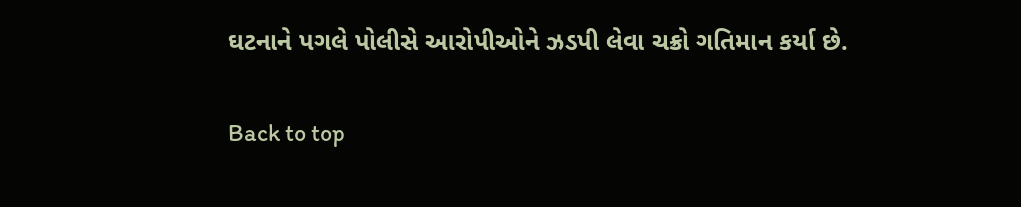ઘટનાને પગલે પોલીસે આરોપીઓને ઝડપી લેવા ચક્રો ગતિમાન કર્યા છે.

Back to top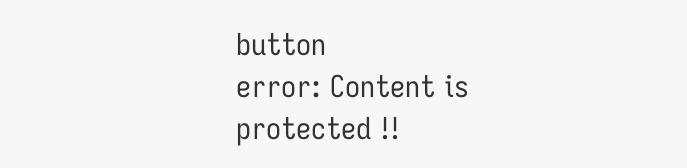button
error: Content is protected !!